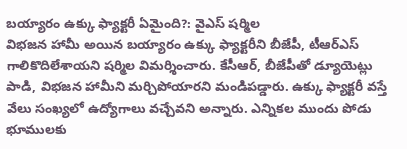బయ్యారం ఉక్కు ఫ్యాక్టరీ ఏమైంది?: వైఎస్ షర్మిల
విభజన హామీ అయిన బయ్యారం ఉక్కు ఫ్యాక్టరీని బీజేపీ, టీఆర్ఎస్ గాలికొదిలేశాయని షర్మిల విమర్శించారు. కేసీఆర్, బీజేపీతో డ్యూయెట్లు పాడి, విభజన హామీని మర్చిపోయారని మండిపడ్డారు. ఉక్కు ఫ్యాక్టరీ వస్తే వేలు సంఖ్యలో ఉద్యోగాలు వచ్చేవని అన్నారు. ఎన్నికల ముందు పోడు భూములకు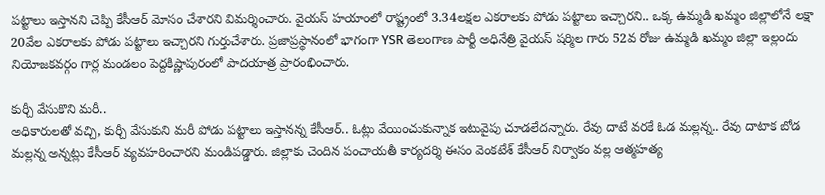పట్టాలు ఇస్తానని చెప్పి కేసీఆర్ మోసం చేశారని విమర్శించారు. వైయస్ హయాంలో రాష్ట్రంలో 3.34లక్షల ఎకరాలకు పోడు పట్టాలు ఇచ్చారని.. ఒక్క ఉమ్మడి ఖమ్మం జిల్లాలోనే లక్షా 20వేల ఎకరాలకు పోడు పట్టాలు ఇచ్చారని గుర్తుచేశారు. ప్రజాప్రస్థానంలో భాగంగా YSR తెలంగాణ పార్టీ అధినేత్రి వైయస్ షర్మిల గారు 52వ రోజు ఉమ్మడి ఖమ్మం జిల్లా ఇల్లందు నియోజకవర్గం గార్ల మండలం పెద్దకిష్ణాపురంలో పాదయాత్ర ప్రారంభించారు.

కుర్చీ వేసుకొని మరీ..
అధికారులతో వచ్చి, కుర్చీ వేసుకుని మరీ పోడు పట్టాలు ఇస్తానన్న కేసీఆర్.. ఓట్లు వేయించుకున్నాక ఇటువైపు చూడలేదన్నారు. రేవు దాటే వరకే ఓడ మల్లన్న.. రేవు దాటాక బోడ మల్లన్న అన్నట్లు కేసీఆర్ వ్యవహరించారని మండిపడ్డారు. జిల్లాకు చెందిన పంచాయతీ కార్యదర్శి ఈసం వెంకటేశ్ కేసీఆర్ నిర్వాకం వల్ల ఆత్మహత్య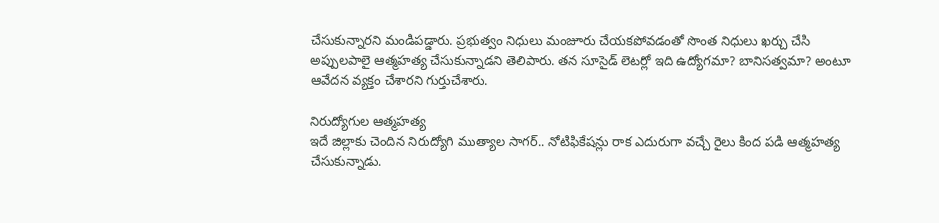చేసుకున్నారని మండిపడ్డారు. ప్రభుత్వం నిధులు మంజూరు చేయకపోవడంతో సొంత నిధులు ఖర్చు చేసి అప్పులపాలై ఆత్మహత్య చేసుకున్నాడని తెలిపారు. తన సూసైడ్ లెటర్లో ఇది ఉద్యోగమా? బానిసత్వమా? అంటూ ఆవేదన వ్యక్తం చేశారని గుర్తుచేశారు.

నిరుద్యోగుల ఆత్మహత్య
ఇదే జిల్లాకు చెందిన నిరుద్యోగి ముత్యాల సాగర్.. నోటిఫికేషన్లు రాక ఎదురుగా వచ్చే రైలు కింద పడి ఆత్మహత్య చేసుకున్నాడు.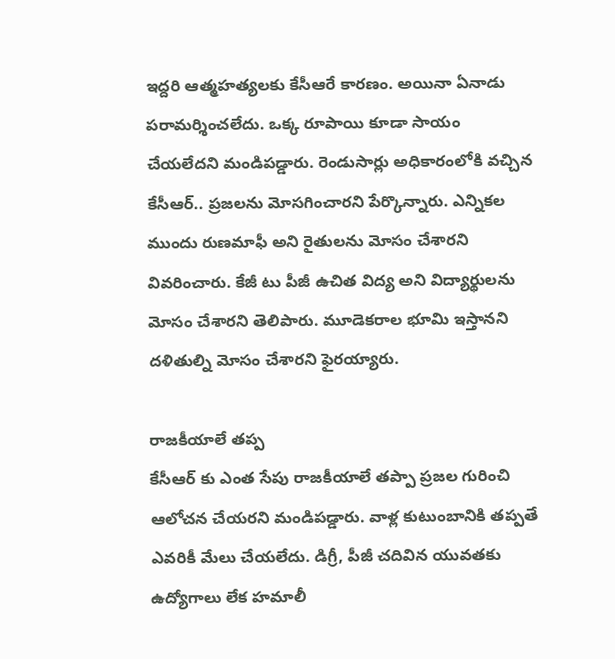ఇద్దరి ఆత్మహత్యలకు కేసీఆరే కారణం. అయినా ఏనాడు పరామర్శించలేదు. ఒక్క రూపాయి కూడా సాయం చేయలేదని మండిపడ్డారు. రెండుసార్లు అధికారంలోకి వచ్చిన కేసీఆర్.. ప్రజలను మోసగించారని పేర్కొన్నారు. ఎన్నికల ముందు రుణమాఫీ అని రైతులను మోసం చేశారని వివరించారు. కేజీ టు పీజీ ఉచిత విద్య అని విద్యార్థులను మోసం చేశారని తెలిపారు. మూడెకరాల భూమి ఇస్తానని దళితుల్ని మోసం చేశారని ఫైరయ్యారు.

రాజకీయాలే తప్ప
కేసీఆర్ కు ఎంత సేపు రాజకీయాలే తప్పా ప్రజల గురించి ఆలోచన చేయరని మండిపడ్డారు. వాళ్ల కుటుంబానికి తప్పతే ఎవరికీ మేలు చేయలేదు. డిగ్రీ, పీజీ చదివిన యువతకు ఉద్యోగాలు లేక హమాలీ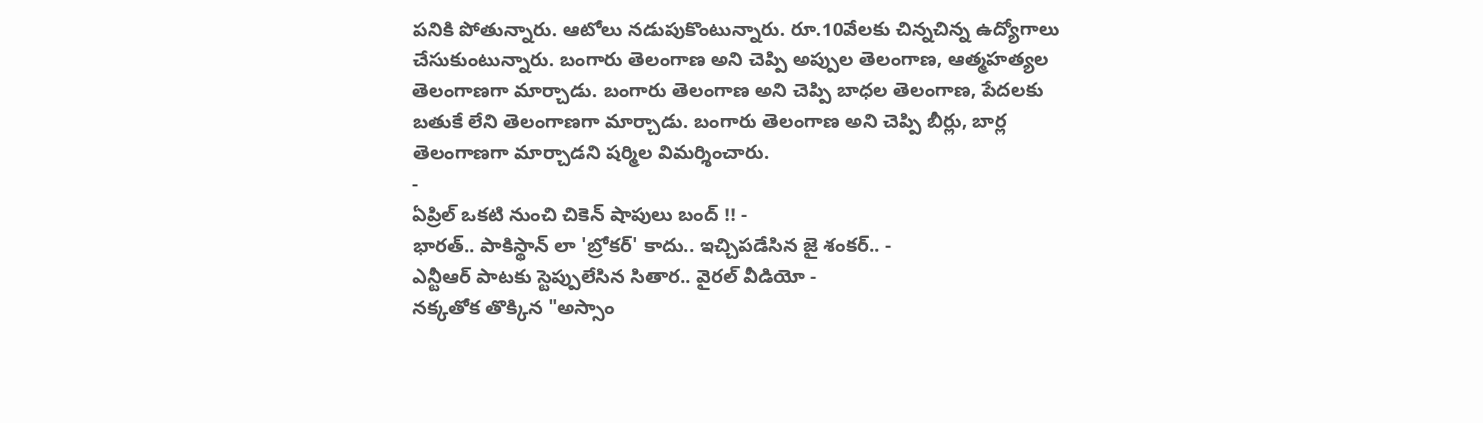పనికి పోతున్నారు. ఆటోలు నడుపుకొంటున్నారు. రూ.10వేలకు చిన్నచిన్న ఉద్యోగాలు చేసుకుంటున్నారు. బంగారు తెలంగాణ అని చెప్పి అప్పుల తెలంగాణ, ఆత్మహత్యల తెలంగాణగా మార్చాడు. బంగారు తెలంగాణ అని చెప్పి బాధల తెలంగాణ, పేదలకు బతుకే లేని తెలంగాణగా మార్చాడు. బంగారు తెలంగాణ అని చెప్పి బీర్లు, బార్ల తెలంగాణగా మార్చాడని షర్మిల విమర్శించారు.
-
ఏప్రిల్ ఒకటి నుంచి చికెన్ షాపులు బంద్ !! -
భారత్.. పాకిస్థాన్ లా 'బ్రోకర్' కాదు.. ఇచ్చిపడేసిన జై శంకర్.. -
ఎన్టీఆర్ పాటకు స్టెప్పులేసిన సితార.. వైరల్ వీడియో -
నక్కతోక తొక్కిన "అస్సాం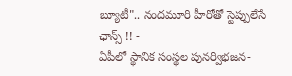బ్యూటీ".. నందమూరి హీరోతో స్టెప్పులేసే ఛాన్స్ !! -
ఏపీలో స్థానిక సంస్థల పునర్విభజన-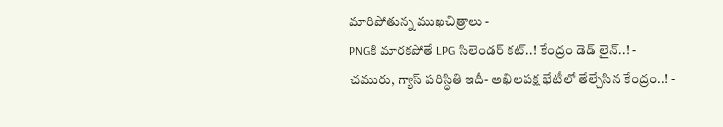మారిపోతున్న ముఖచిత్రాలు -
PNGకి మారకపోతే LPG సిలెండర్ కట్..! కేంద్రం డెడ్ లైన్..! -
చమురు, గ్యాస్ పరిస్ధితి ఇదీ- అఖిలపక్ష భేటీలో తేల్చేసిన కేంద్రం..! -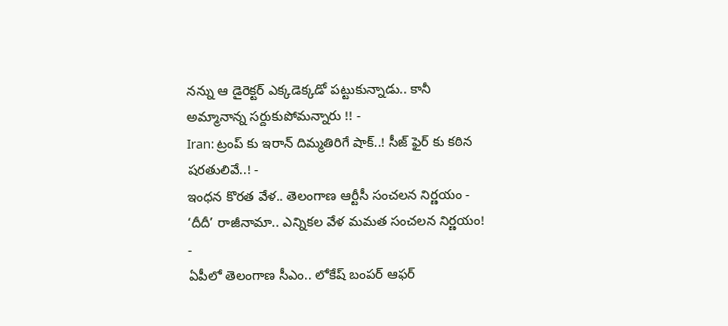నన్ను ఆ డైరెక్టర్ ఎక్కడెక్కడో పట్టుకున్నాడు.. కానీ అమ్మానాన్న సర్దుకుపోమన్నారు !! -
Iran: ట్రంప్ కు ఇరాన్ దిమ్మతిరిగే షాక్..! సీజ్ ఫైర్ కు కఠిన షరతులివే..! -
ఇంధన కొరత వేళ.. తెలంగాణ ఆర్టీసీ సంచలన నిర్ణయం -
‘దీదీ’ రాజీనామా.. ఎన్నికల వేళ మమత సంచలన నిర్ణయం! -
ఏపీలో తెలంగాణ సీఎం.. లోకేష్ బంపర్ ఆఫర్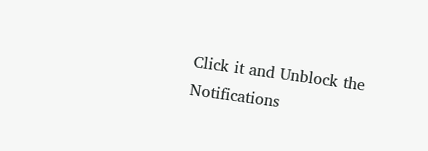Click it and Unblock the Notifications